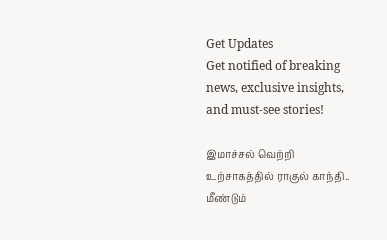Get Updates
Get notified of breaking news, exclusive insights, and must-see stories!

இமாச்சல் வெற்றி உற்சாகத்தில் ராகுல் காந்தி.. மீண்டும்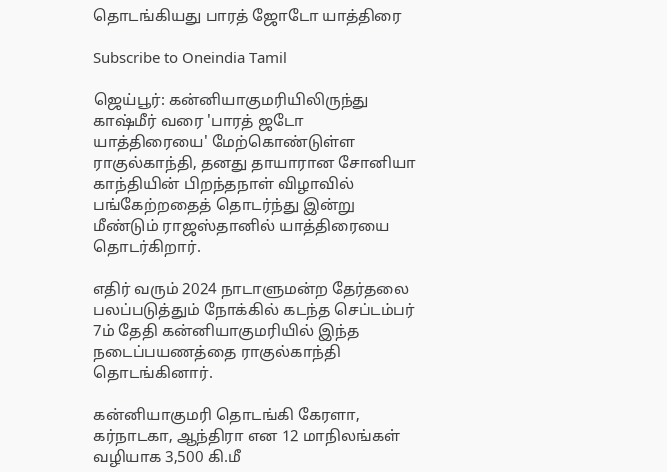தொடங்கியது பாரத் ஜோடோ யாத்திரை

Subscribe to Oneindia Tamil

ஜெய்பூர்: கன்னியாகுமரியிலிருந்து காஷ்மீர் வரை 'பாரத் ஜடோ யாத்திரையை' மேற்கொண்டுள்ள ராகுல்காந்தி, தனது தாயாரான சோனியா காந்தியின் பிறந்தநாள் விழாவில் பங்கேற்றதைத் தொடர்ந்து இன்று மீண்டும் ராஜஸ்தானில் யாத்திரையை தொடர்கிறார்.

எதிர் வரும் 2024 நாடாளுமன்ற தேர்தலை பலப்படுத்தும் நோக்கில் கடந்த செப்டம்பர் 7ம் தேதி கன்னியாகுமரியில் இந்த நடைப்பயணத்தை ராகுல்காந்தி தொடங்கினார்.

கன்னியாகுமரி தொடங்கி கேரளா, கர்நாடகா, ஆந்திரா என 12 மாநிலங்கள் வழியாக 3,500 கி.மீ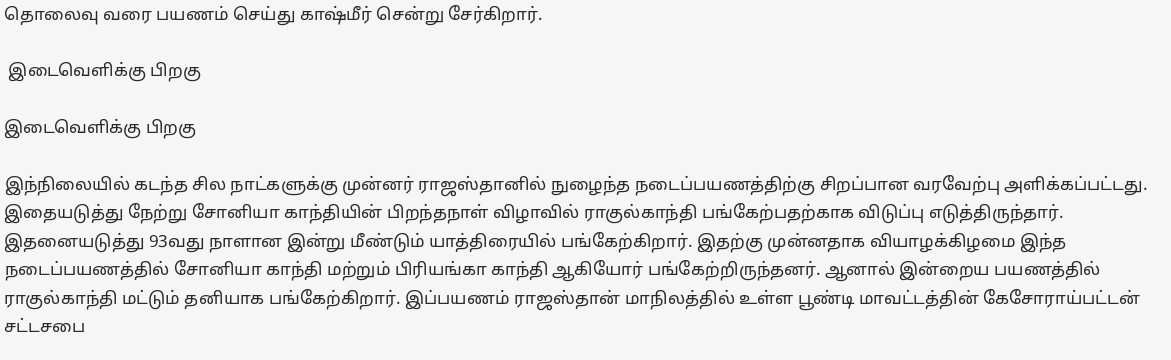தொலைவு வரை பயணம் செய்து காஷ்மீர் சென்று சேர்கிறார்.

 இடைவெளிக்கு பிறகு

இடைவெளிக்கு பிறகு

இந்நிலையில் கடந்த சில நாட்களுக்கு முன்னர் ராஜஸ்தானில் நுழைந்த நடைப்பயணத்திற்கு சிறப்பான வரவேற்பு அளிக்கப்பட்டது. இதையடுத்து நேற்று சோனியா காந்தியின் பிறந்தநாள் விழாவில் ராகுல்காந்தி பங்கேற்பதற்காக விடுப்பு எடுத்திருந்தார். இதனையடுத்து 93வது நாளான இன்று மீண்டும் யாத்திரையில் பங்கேற்கிறார். இதற்கு முன்னதாக வியாழக்கிழமை இந்த நடைப்பயணத்தில் சோனியா காந்தி மற்றும் பிரியங்கா காந்தி ஆகியோர் பங்கேற்றிருந்தனர். ஆனால் இன்றைய பயணத்தில் ராகுல்காந்தி மட்டும் தனியாக பங்கேற்கிறார். இப்பயணம் ராஜஸ்தான் மாநிலத்தில் உள்ள பூண்டி மாவட்டத்தின் கேசோராய்பட்டன் சட்டசபை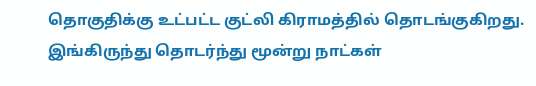தொகுதிக்கு உட்பட்ட குட்லி கிராமத்தில் தொடங்குகிறது. இங்கிருந்து தொடர்ந்து மூன்று நாட்கள்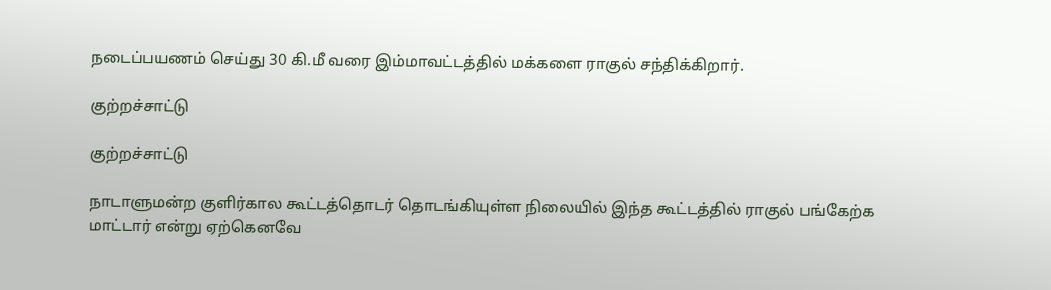நடைப்பயணம் செய்து 30 கி.மீ வரை இம்மாவட்டத்தில் மக்களை ராகுல் சந்திக்கிறார்.

குற்றச்சாட்டு

குற்றச்சாட்டு

நாடாளுமன்ற குளிர்கால கூட்டத்தொடர் தொடங்கியுள்ள நிலையில் இந்த கூட்டத்தில் ராகுல் பங்கேற்க மாட்டார் என்று ஏற்கெனவே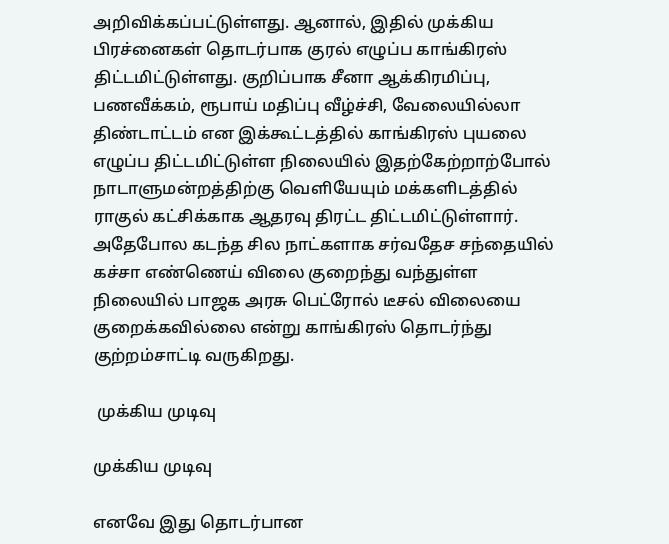அறிவிக்கப்பட்டுள்ளது. ஆனால், இதில் முக்கிய பிரச்னைகள் தொடர்பாக குரல் எழுப்ப காங்கிரஸ் திட்டமிட்டுள்ளது. குறிப்பாக சீனா ஆக்கிரமிப்பு, பணவீக்கம், ரூபாய் மதிப்பு வீழ்ச்சி, வேலையில்லா திண்டாட்டம் என இக்கூட்டத்தில் காங்கிரஸ் புயலை எழுப்ப திட்டமிட்டுள்ள நிலையில் இதற்கேற்றாற்போல் நாடாளுமன்றத்திற்கு வெளியேயும் மக்களிடத்தில் ராகுல் கட்சிக்காக ஆதரவு திரட்ட திட்டமிட்டுள்ளார். அதேபோல கடந்த சில நாட்களாக சர்வதேச சந்தையில் கச்சா எண்ணெய் விலை குறைந்து வந்துள்ள நிலையில் பாஜக அரசு பெட்ரோல் டீசல் விலையை குறைக்கவில்லை என்று காங்கிரஸ் தொடர்ந்து குற்றம்சாட்டி வருகிறது.

 முக்கிய முடிவு

முக்கிய முடிவு

எனவே இது தொடர்பான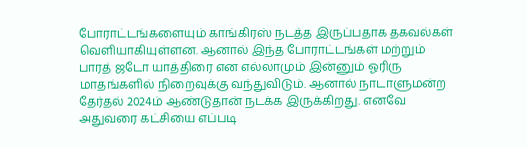போராட்டங்களையும் காங்கிரஸ் நடத்த இருப்பதாக தகவல்கள் வெளியாகியுள்ளன. ஆனால் இந்த போராட்டங்கள் மற்றும் பாரத் ஜடோ யாத்திரை என எல்லாமும் இன்னும் ஓரிரு மாதங்களில் நிறைவுக்கு வந்துவிடும். ஆனால் நாடாளுமன்ற தேர்தல் 2024ம் ஆண்டுதான் நடக்க இருக்கிறது. எனவே அதுவரை கட்சியை எப்படி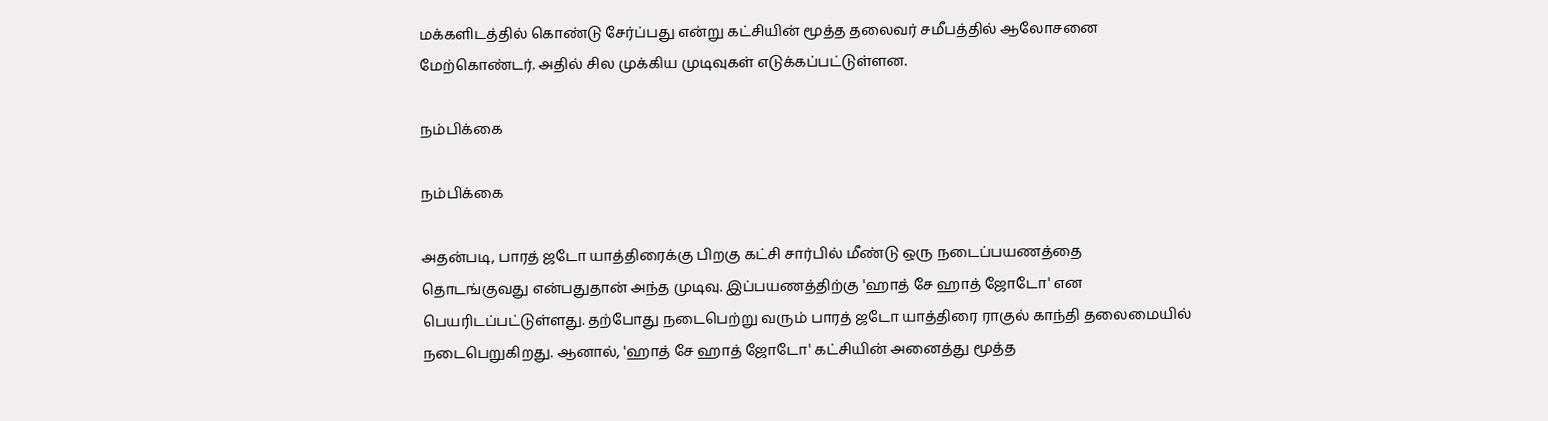மக்களிடத்தில் கொண்டு சேர்ப்பது என்று கட்சியின் மூத்த தலைவர் சமீபத்தில் ஆலோசனை மேற்கொண்டர். அதில் சில முக்கிய முடிவுகள் எடுக்கப்பட்டுள்ளன.

நம்பிக்கை

நம்பிக்கை

அதன்படி, பாரத் ஜடோ யாத்திரைக்கு பிறகு கட்சி சார்பில் மீண்டு ஒரு நடைப்பயணத்தை தொடங்குவது என்பதுதான் அந்த முடிவு. இப்பயணத்திற்கு 'ஹாத் சே ஹாத் ஜோடோ' என பெயரிடப்பட்டுள்ளது. தற்போது நடைபெற்று வரும் பாரத் ஜடோ யாத்திரை ராகுல் காந்தி தலைமையில் நடைபெறுகிறது. ஆனால், 'ஹாத் சே ஹாத் ஜோடோ' கட்சியின் அனைத்து மூத்த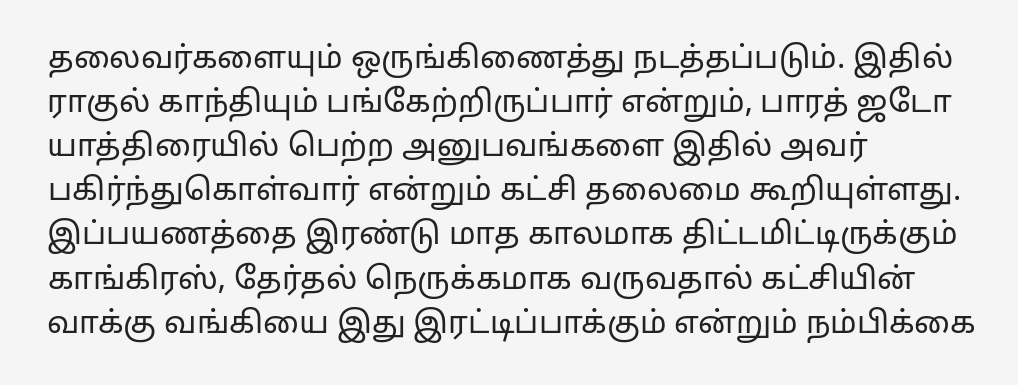தலைவர்களையும் ஒருங்கிணைத்து நடத்தப்படும். இதில் ராகுல் காந்தியும் பங்கேற்றிருப்பார் என்றும், பாரத் ஜடோ யாத்திரையில் பெற்ற அனுபவங்களை இதில் அவர் பகிர்ந்துகொள்வார் என்றும் கட்சி தலைமை கூறியுள்ளது. இப்பயணத்தை இரண்டு மாத காலமாக திட்டமிட்டிருக்கும் காங்கிரஸ், தேர்தல் நெருக்கமாக வருவதால் கட்சியின் வாக்கு வங்கியை இது இரட்டிப்பாக்கும் என்றும் நம்பிக்கை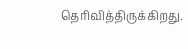தெரிவித்திருக்கிறது.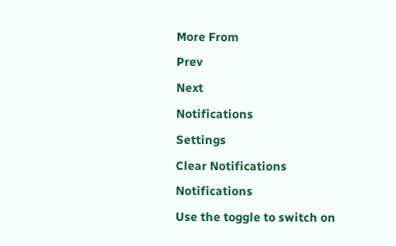More From
Prev
Next
Notifications
Settings
Clear Notifications
Notifications
Use the toggle to switch on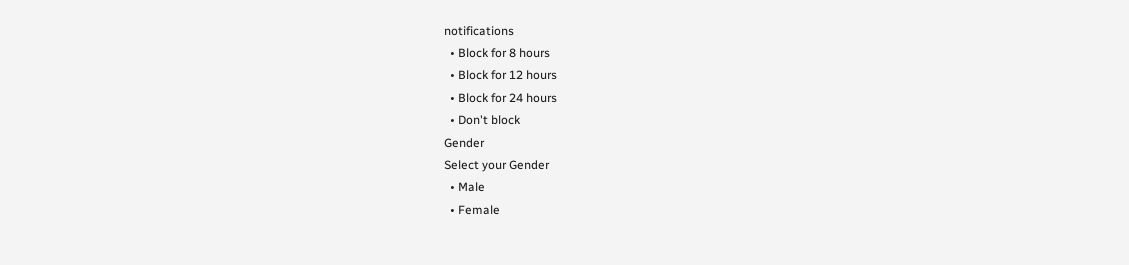notifications
  • Block for 8 hours
  • Block for 12 hours
  • Block for 24 hours
  • Don't block
Gender
Select your Gender
  • Male
  • Female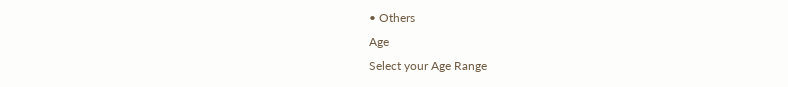• Others
Age
Select your Age Range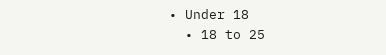• Under 18
  • 18 to 25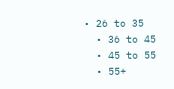• 26 to 35
  • 36 to 45
  • 45 to 55
  • 55+